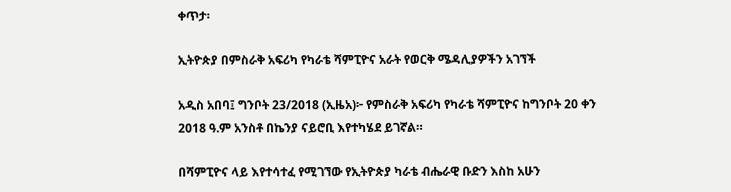ቀጥታ፡

ኢትዮጵያ በምስራቅ አፍሪካ የካራቴ ሻምፒዮና አራት የወርቅ ሜዳሊያዎችን አገኘች

አዲስ አበባ፤ ግንቦት 23/2018 (ኢዜአ)፦ የምስራቅ አፍሪካ የካራቴ ሻምፒዮና ከግንቦት 20 ቀን 2018 ዓ.ም አንስቶ በኬንያ ናይሮቢ እየተካሄደ ይገኛል።

በሻምፒዮና ላይ እየተሳተፈ የሚገኘው የኢትዮጵያ ካራቴ ብሔራዊ ቡድን እስከ አሁን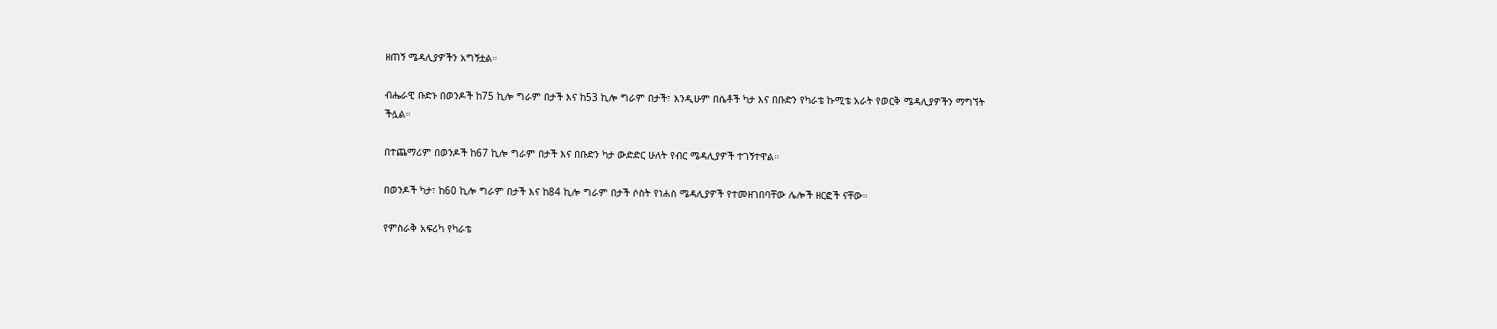ዘጠኝ ሜዳሊያዎችን አግኝቷል።

ብሔራዊ ቡድኑ በወንዶች ከ75 ኪሎ ግራም በታች እና ከ53 ኪሎ ግራም በታች፣ እንዲሁም በሴቶች ካታ እና በቡድን የካራቴ ኩሚቴ አራት የወርቅ ሜዳሊያዎችን ማግኘት ችሏል።

በተጨማሪም በወንዶች ከ67 ኪሎ ግራም በታች እና በቡድን ካታ ውድድር ሁለት የብር ሜዳሊያዎች ተገኝተዋል።

በወንዶች ካታ፣ ከ60 ኪሎ ግራም በታች እና ከ84 ኪሎ ግራም በታች ሶስት የነሐስ ሜዳሊያዎች የተመዘገበባቸው ሌሎች ዘርፎች ናቸው።

የምስራቅ አፍሪካ የካራቴ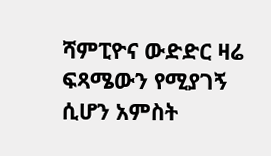ሻምፒዮና ውድድር ዛሬ ፍጻሜውን የሚያገኝ ሲሆን አምስት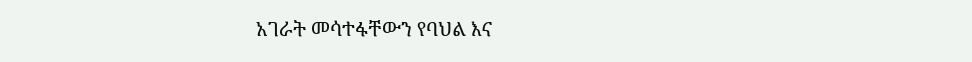አገራት መሳተፋቸውን የባህል እና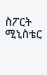ስፖርት ሚኒስቴር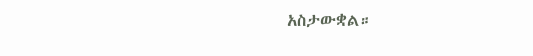አስታውቋል።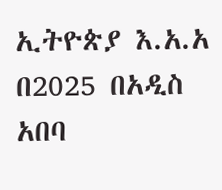ኢትዮጵያ እ.አ.አ በ2025 በአዲስ አበባ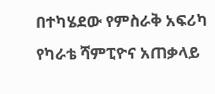በተካሄደው የምስራቅ አፍሪካ የካራቴ ሻምፒዮና አጠቃላይ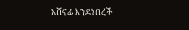አሸናፊ እንደነበረች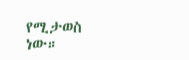የሚታወስ ነው።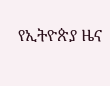የኢትዮጵያ ዜና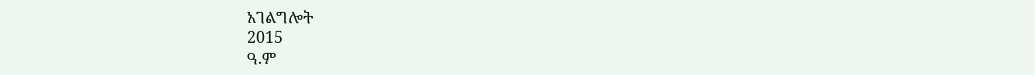አገልግሎት
2015
ዓ.ም